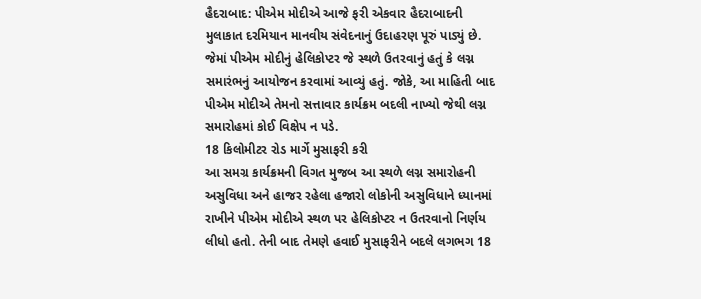હૈદરાબાદ: પીએમ મોદીએ આજે ફરી એકવાર હૈદરાબાદની મુલાકાત દરમિયાન માનવીય સંવેદનાનું ઉદાહરણ પૂરું પાડ્યું છે. જેમાં પીએમ મોદીનું હેલિકોપ્ટર જે સ્થળે ઉતરવાનું હતું કે લગ્ન સમારંભનું આયોજન કરવામાં આવ્યું હતું. જોકે, આ માહિતી બાદ પીએમ મોદીએ તેમનો સત્તાવાર કાર્યક્રમ બદલી નાખ્યો જેથી લગ્ન સમારોહમાં કોઈ વિક્ષેપ ન પડે.
18 કિલોમીટર રોડ માર્ગે મુસાફરી કરી
આ સમગ્ર કાર્યક્રમની વિગત મુજબ આ સ્થળે લગ્ન સમારોહની અસુવિધા અને હાજર રહેલા હજારો લોકોની અસુવિધાને ધ્યાનમાં રાખીને પીએમ મોદીએ સ્થળ પર હેલિકોપ્ટર ન ઉતરવાનો નિર્ણય લીધો હતો. તેની બાદ તેમણે હવાઈ મુસાફરીને બદલે લગભગ 18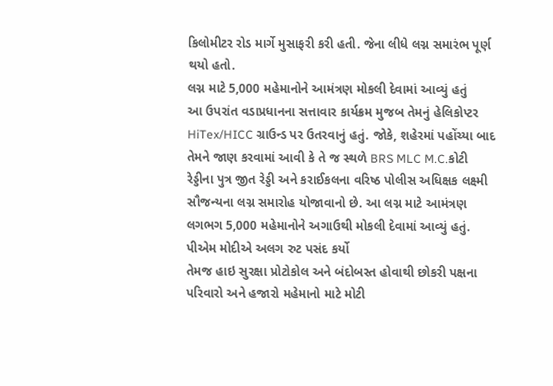કિલોમીટર રોડ માર્ગે મુસાફરી કરી હતી. જેના લીધે લગ્ન સમારંભ પૂર્ણ થયો હતો.
લગ્ન માટે 5,000 મહેમાનોને આમંત્રણ મોકલી દેવામાં આવ્યું હતું
આ ઉપરાંત વડાપ્રધાનના સત્તાવાર કાર્યક્રમ મુજબ તેમનું હેલિકોપ્ટર HiTex/HICC ગ્રાઉન્ડ પર ઉતરવાનું હતું. જોકે, શહેરમાં પહોંચ્યા બાદ તેમને જાણ કરવામાં આવી કે તે જ સ્થળે BRS MLC M.C.કોટી રેડ્ડીના પુત્ર જીત રેડ્ડી અને કરાઈકલના વરિષ્ઠ પોલીસ અધિક્ષક લક્ષ્મી સૌજન્યના લગ્ન સમારોહ યોજાવાનો છે. આ લગ્ન માટે આમંત્રણ લગભગ 5,000 મહેમાનોને અગાઉથી મોકલી દેવામાં આવ્યું હતું.
પીએમ મોદીએ અલગ રુટ પસંદ કર્યો
તેમજ હાઇ સુરક્ષા પ્રોટોકોલ અને બંદોબસ્ત હોવાથી છોકરી પક્ષના પરિવારો અને હજારો મહેમાનો માટે મોટી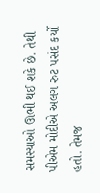સમસ્યાઓ ઊભી થઈ શકે છે. તેથી પીએમ મોદીએ અલગ રુટ પસંદ કર્યો હતો. તેમજ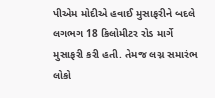પીએમ મોદીએ હવાઈ મુસાફરીને બદલે લગભગ 18 કિલોમીટર રોડ માર્ગે મુસાફરી કરી હતી. તેમજ લગ્ન સમારંભ લોકો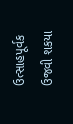ઉત્સાહપૂર્વક ઉજવી શકયા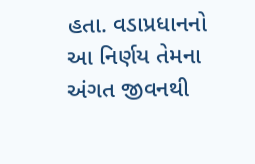હતા. વડાપ્રધાનનો આ નિર્ણય તેમના અંગત જીવનથી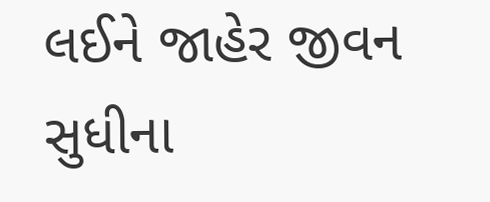લઈને જાહેર જીવન સુધીના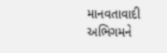માનવતાવાદી અભિગમને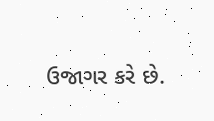ઉજાગર કરે છે.